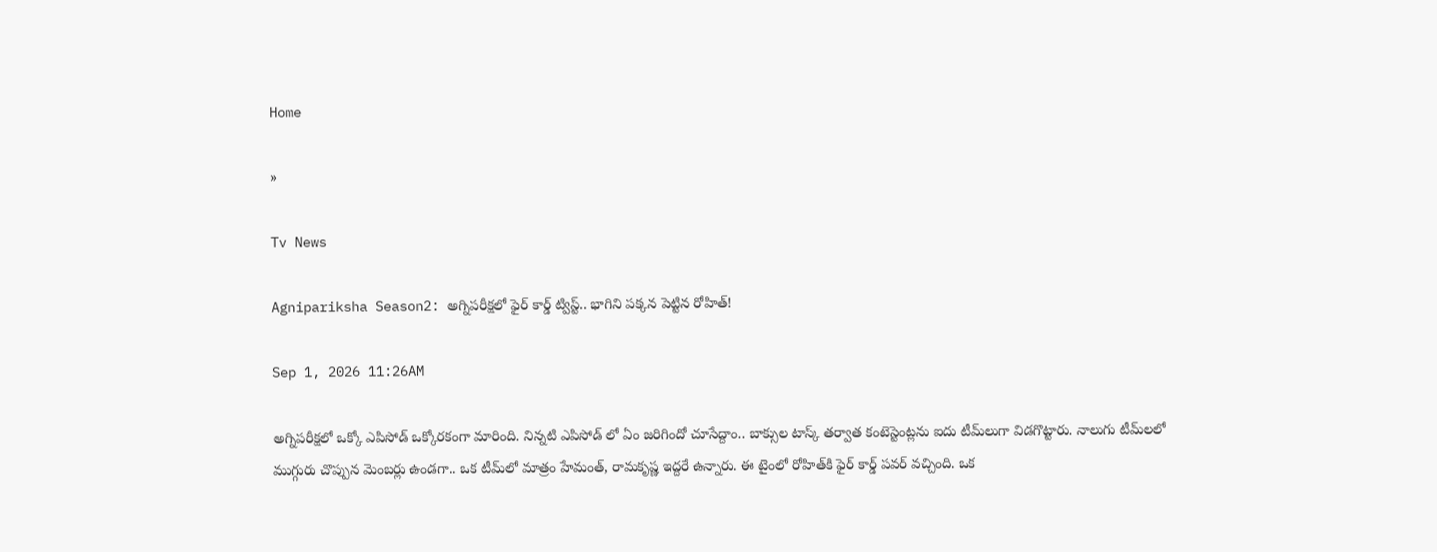Home

»

Tv News

Agnipariksha Season2: అగ్నిపరీక్షలో ఫైర్ కార్డ్ ట్విస్ట్.. భాగిని పక్కన పెట్టిన రోహిత్!

Sep 1, 2026 11:26AM

అగ్నిపరీక్షలో ఒక్కో ఎపిసోడ్ ఒక్కోరకంగా మారింది. నిన్నటి ఎపిసోడ్ లో ఏం జరిగిందో చూసేద్దాం.. బాక్సుల టాస్క్ తర్వాత కంటెస్టెంట్లను ఐదు టీమ్‌లుగా విడగొట్టారు. నాలుగు టీమ్‌లలో ముగ్గురు చొప్పున మెంబర్లు ఉండగా.. ఒక టీమ్‌లో మాత్రం హేమంత్, రామకృష్ణ ఇద్దరే ఉన్నారు. ఈ టైంలో రోహిత్‌కి ఫైర్ కార్డ్ పవర్ వచ్చింది. ఒక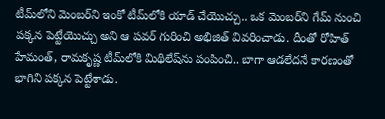టీమ్‌లోని మెంబర్‌ని ఇంకో టీమ్‌లోకి యాడ్ చేయొచ్చు.. ఒక మెంబర్‌ని గేమ్ నుంచి పక్కన పెట్టేయొచ్చు అని ఆ పవర్ గురించి అభిజిత్ వివరించాడు. దీంతో రోహిత్ హేమంత్, రామకృష్ణ టీమ్‌లోకి మిథిలేష్‌ను పంపించి.. బాగా ఆడలేదనే కారణంతో భాగిని పక్కన పెట్టేశాడు.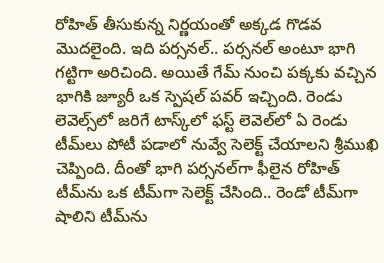రోహిత్ తీసుకున్న నిర్ణయంతో అక్కడ గొడవ మొదలైంది. ఇది పర్సనల్.. పర్సనల్ అంటూ భాగి గట్టిగా అరిచింది. అయితే గేమ్ నుంచి పక్కకు వచ్చిన భాగికి జ్యూరీ ఒక స్పెషల్ పవర్ ఇచ్చింది. రెండు లెవెల్స్‌లో జరిగే టాస్క్‌లో ఫస్ట్ లెవెల్‌లో ఏ రెండు టీమ్‌లు పోటీ పడాలో నువ్వే సెలెక్ట్ చేయాలని శ్రీముఖి చెప్పింది. దీంతో భాగి పర్సనల్‌గా ఫీలైన రోహిత్ టీమ్‌ను ఒక టీమ్‌గా సెలెక్ట్ చేసింది.. రెండో టీమ్‌గా షాలిని టీమ్‌ను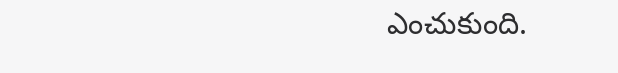ఎంచుకుంది.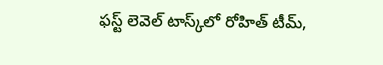ఫస్ట్ లెవెల్ టాస్క్‌లో రోహిత్ టీమ్,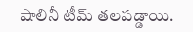షాలినీ టీమ్ తలపడ్డాయి.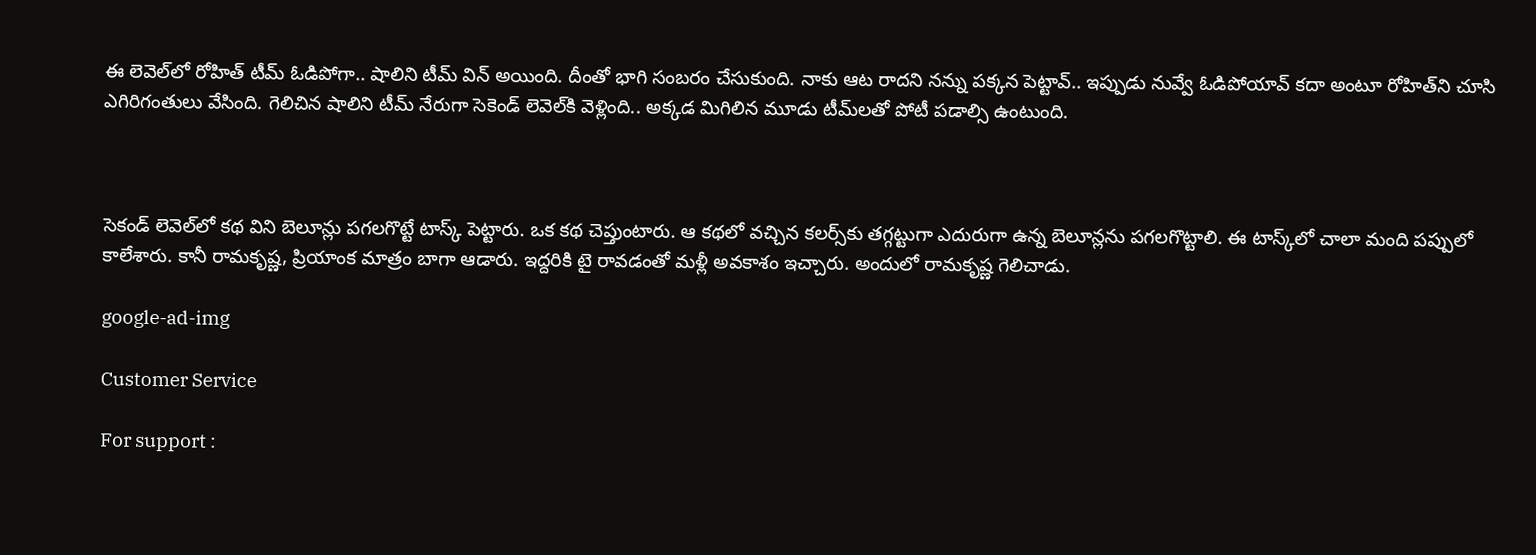ఈ లెవెల్‌లో రోహిత్ టీమ్ ఓడిపోగా.. షాలిని టీమ్ విన్ అయింది. దీంతో భాగి సంబరం చేసుకుంది. నాకు ఆట రాదని నన్ను పక్కన పెట్టావ్.. ఇప్పుడు నువ్వే ఓడిపోయావ్ కదా అంటూ రోహిత్‌ని చూసి ఎగిరిగంతులు వేసింది. గెలిచిన షాలిని టీమ్ నేరుగా సెకెండ్ లెవెల్‌కి వెళ్లింది.. అక్కడ మిగిలిన మూడు టీమ్‌లతో పోటీ పడాల్సి ఉంటుంది.



సెకండ్ లెవెల్‌లో కథ విని బెలూన్లు పగలగొట్టే టాస్క్ పెట్టారు. ఒక కథ చెప్తుంటారు. ఆ కథలో వచ్చిన కలర్స్‌కు తగ్గట్టుగా ఎదురుగా ఉన్న బెలూన్లను పగలగొట్టాలి. ఈ టాస్క్‌లో చాలా మంది పప్పులో కాలేశారు. కానీ రామకృష్ణ, ప్రియాంక మాత్రం బాగా ఆడారు. ఇద్దరికి టై రావడంతో మళ్లీ అవకాశం ఇచ్చారు. అందులో రామకృష్ణ గెలిచాడు.

google-ad-img

Customer Service

For support :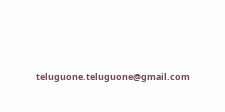teluguone.teluguone@gmail.com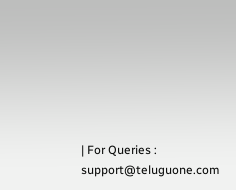| For Queries : support@teluguone.com